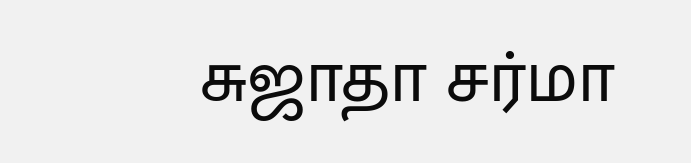சுஜாதா சர்மா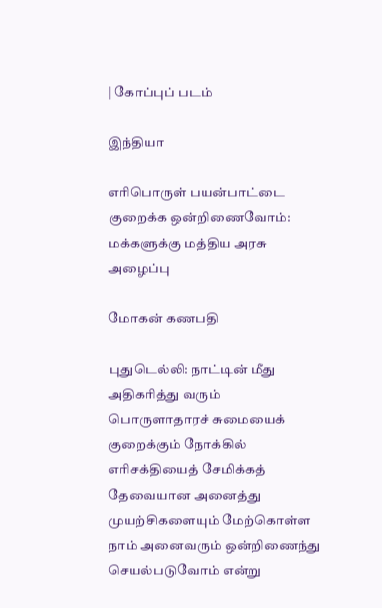| கோப்புப் படம்

இந்தியா

எரிபொருள் பயன்பாட்டை குறைக்க ஒன்றிணைவோம்: மக்களுக்கு மத்திய அரசு அழைப்பு

மோகன் கணபதி

புதுடெல்லி: நாட்டின் மீது அதிகரித்து வரும் பொருளாதாரச் சுமையைக் குறைக்கும் நோக்கில் எரிசக்தியைத் சேமிக்கத் தேவையான அனைத்து முயற்சிகளையும் மேற்கொள்ள நாம் அனைவரும் ஒன்றிணைந்து செயல்படுவோம் என்று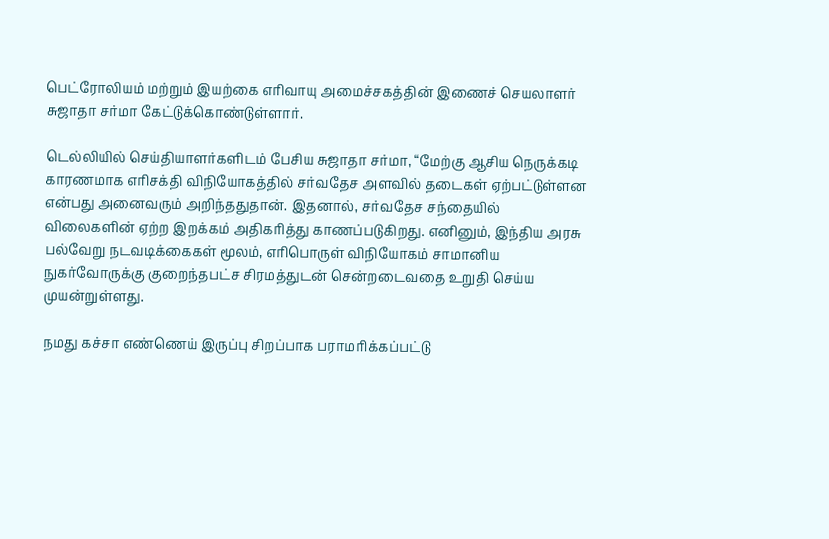பெட்ரோலியம் மற்றும் இயற்கை எரிவாயு அமைச்சகத்தின் இணைச் செயலாளர் சுஜாதா சர்மா கேட்டுக்கொண்டுள்ளார்.

டெல்லியில் செய்தியாளர்களிடம் பேசிய சுஜாதா சர்மா, “மேற்கு ஆசிய நெருக்கடி காரணமாக எரிசக்தி விநியோகத்தில் சர்வதேச அளவில் தடைகள் ஏற்பட்டுள்ளன என்பது அனைவரும் அறிந்ததுதான். இதனால், சர்வதேச சந்தையில் விலைகளின் ஏற்ற இறக்கம் அதிகரித்து காணப்படுகிறது. எனினும், இந்திய அரசு பல்வேறு நடவடிக்கைகள் மூலம், எரிபொருள் விநியோகம் சாமானிய நுகர்வோருக்கு குறைந்தபட்ச சிரமத்துடன் சென்றடைவதை உறுதி செய்ய முயன்றுள்ளது.

நமது கச்சா எண்ணெய் இருப்பு சிறப்பாக பராமரிக்கப்பட்டு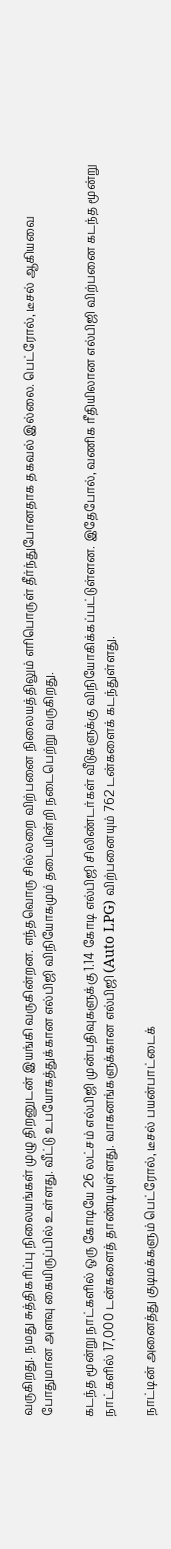வருகிறது. நமது சுத்திகரிப்பு நிலையங்கள் முழு திறனுடன் இயங்கி வருகின்றன. எந்தவொரு சில்லறை விற்பனை நிலையத்திலும் எரிபொருள் தீர்ந்துபோனதாக தகவல் இல்லை. பெட்ரோல், டீசல் ஆகியவை போதுமான அளவு கையிருப்பில் உள்ளது. வீட்டு உபயோகத்துக்கான எல்பிஜி விநியோகமும் தடையின்றி நடைபெற்று வருகிறது.

கடந்த மூன்று நாட்களில் ஒரு கோடியே 26 லட்சம் எல்பிஜி முன்பதிவுகளுக்கு 1.14 கோடி எல்பிஜி சிலிண்டர்கள் வீடுகளுக்கு விநியோகிக்கப்பட்டுள்ளன. இதேபோல், வணிக ரீதியிலான எல்பிஜி விற்பனை கடந்த மூன்று நாட்களில் 17,000 டன்களைத் தாண்டியுள்ளது. வாகனங்களுக்கான எல்பிஜி (Auto LPG) விற்பனையும் 762 டன்களைக் கடந்துள்ளது.

நாட்டின் அனைத்து குடிமக்களும் பெட்ரோல், டீசல் பயன்பாட்டைக்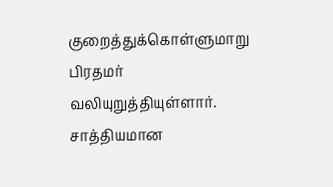குறைத்துக்கொள்ளுமாறு பிரதமர் வலியுறுத்தியுள்ளார். சாத்தியமான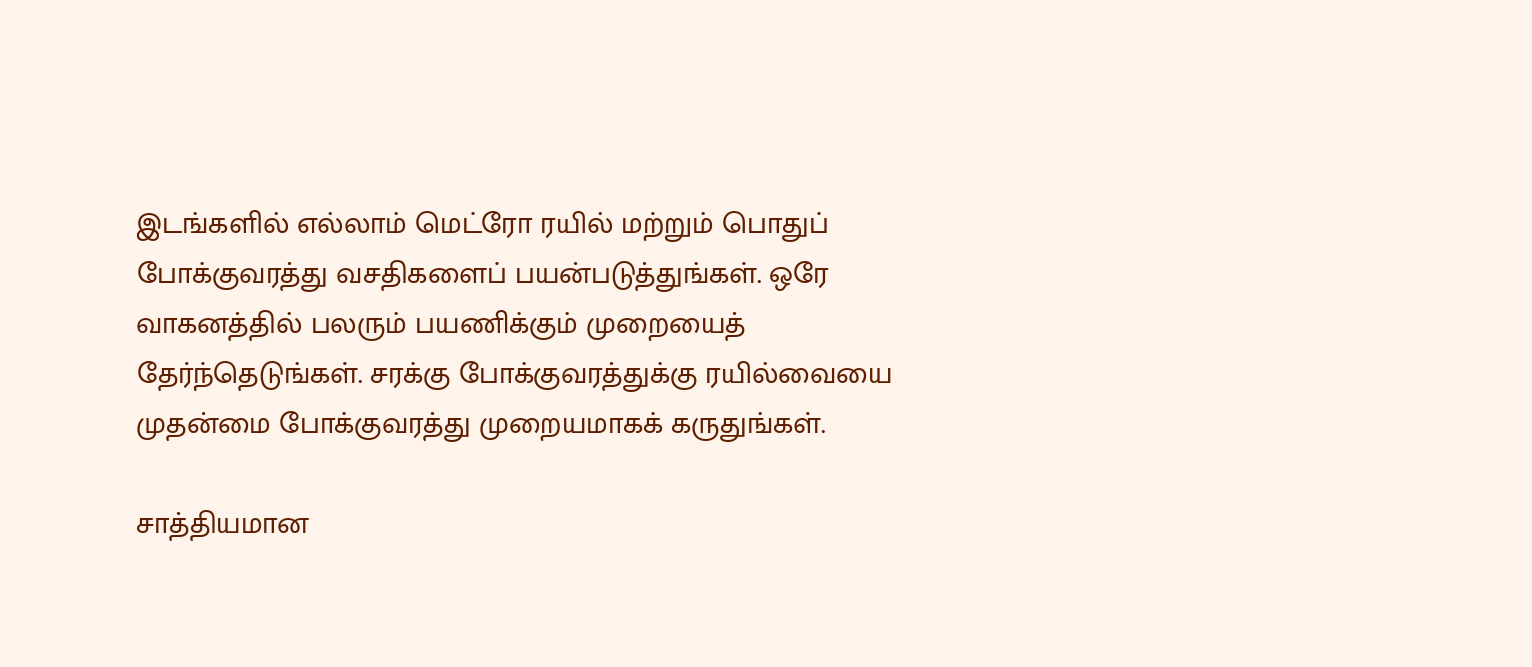இடங்களில் எல்லாம் மெட்ரோ ரயில் மற்றும் பொதுப் போக்குவரத்து வசதிகளைப் பயன்படுத்துங்கள். ஒரே வாகனத்தில் பலரும் பயணிக்கும் முறையைத் தேர்ந்தெடுங்கள். சரக்கு போக்குவரத்துக்கு ரயில்வையை முதன்மை போக்குவரத்து முறையமாகக் கருதுங்கள்.

சாத்தியமான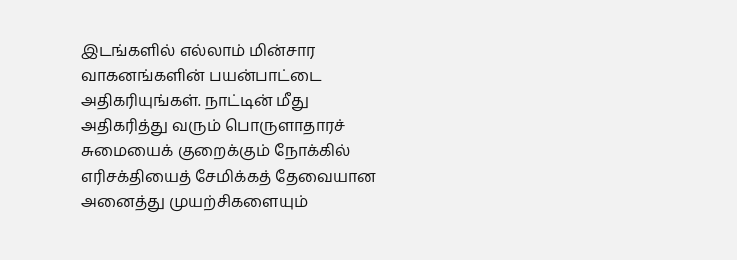இடங்களில் எல்லாம் மின்சார வாகனங்களின் பயன்பாட்டை அதிகரியுங்கள். நாட்டின் மீது அதிகரித்து வரும் பொருளாதாரச் சுமையைக் குறைக்கும் நோக்கில் எரிசக்தியைத் சேமிக்கத் தேவையான அனைத்து முயற்சிகளையும்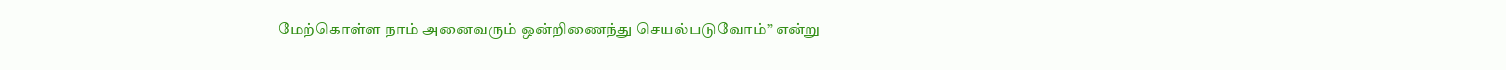மேற்கொள்ள நாம் அனைவரும் ஒன்றிணைந்து செயல்படுவோம்” என்று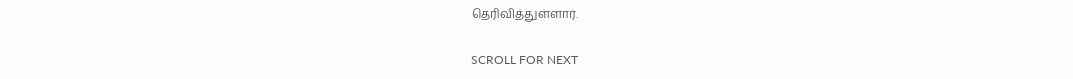தெரிவித்துள்ளார்.

SCROLL FOR NEXT